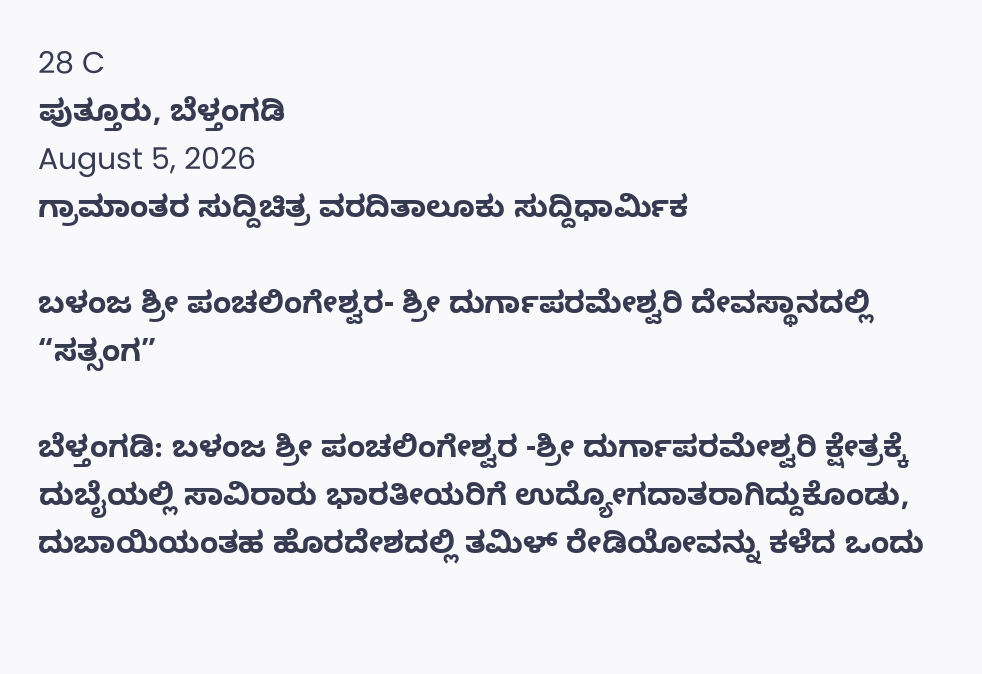28 C
ಪುತ್ತೂರು, ಬೆಳ್ತಂಗಡಿ
August 5, 2026
ಗ್ರಾಮಾಂತರ ಸುದ್ದಿಚಿತ್ರ ವರದಿತಾಲೂಕು ಸುದ್ದಿಧಾರ್ಮಿಕ

ಬಳಂಜ ಶ್ರೀ ಪಂಚಲಿಂಗೇಶ್ವರ- ಶ್ರೀ ದುರ್ಗಾಪರಮೇಶ್ವರಿ ದೇವಸ್ಥಾನದಲ್ಲಿ “ಸತ್ಸಂಗ”

ಬೆಳ್ತಂಗಡಿ: ಬಳಂಜ ಶ್ರೀ ಪಂಚಲಿಂಗೇಶ್ವರ -ಶ್ರೀ ದುರ್ಗಾಪರಮೇಶ್ವರಿ ಕ್ಷೇತ್ರಕ್ಕೆ ದುಬೈಯಲ್ಲಿ ಸಾವಿರಾರು ಭಾರತೀಯರಿಗೆ ಉದ್ಯೋಗದಾತರಾಗಿದ್ದುಕೊಂಡು, ದುಬಾಯಿಯಂತಹ ಹೊರದೇಶದಲ್ಲಿ ತಮಿಳ್ ರೇಡಿಯೋವನ್ನು ಕಳೆದ ಒಂದು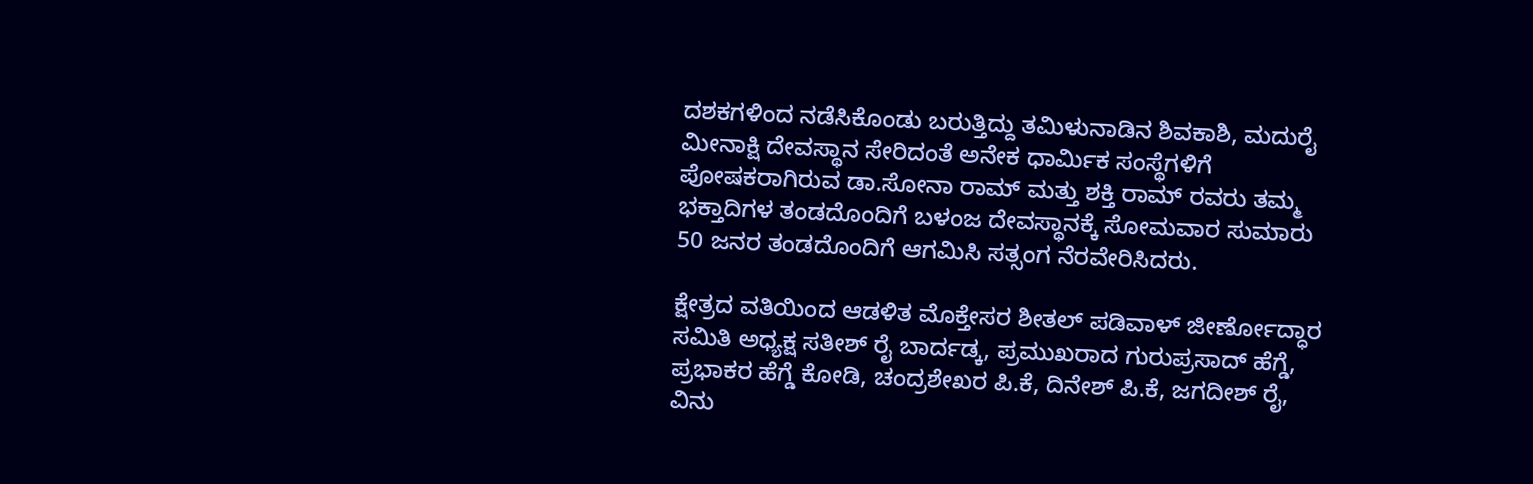ದಶಕಗಳಿಂದ ನಡೆಸಿಕೊಂಡು ಬರುತ್ತಿದ್ದು ತಮಿಳುನಾಡಿನ ಶಿವಕಾಶಿ, ಮದುರೈ ಮೀನಾಕ್ಷಿ ದೇವಸ್ಥಾನ ಸೇರಿದಂತೆ ಅನೇಕ ಧಾರ್ಮಿಕ ಸಂಸ್ಥೆಗಳಿಗೆ ಪೋಷಕರಾಗಿರುವ ಡಾ.ಸೋನಾ ರಾಮ್ ಮತ್ತು ಶಕ್ತಿ ರಾಮ್ ರವರು ತಮ್ಮ ಭಕ್ತಾದಿಗಳ ತಂಡದೊಂದಿಗೆ ಬಳಂಜ ದೇವಸ್ಥಾನಕ್ಕೆ ಸೋಮವಾರ ಸುಮಾರು 50 ಜನರ ತಂಡದೊಂದಿಗೆ ಆಗಮಿಸಿ ಸತ್ಸಂಗ ನೆರವೇರಿಸಿದರು.

ಕ್ಷೇತ್ರದ ವತಿಯಿಂದ ಆಡಳಿತ ಮೊಕ್ತೇಸರ ಶೀತಲ್ ಪಡಿವಾಳ್ ಜೀರ್ಣೋದ್ಧಾರ ಸಮಿತಿ ಅಧ್ಯಕ್ಷ ಸತೀಶ್ ರೈ ಬಾರ್ದಡ್ಕ, ಪ್ರಮುಖರಾದ ಗುರುಪ್ರಸಾದ್ ಹೆಗ್ಡೆ, ಪ್ರಭಾಕರ ಹೆಗ್ಡೆ ಕೋಡಿ, ಚಂದ್ರಶೇಖರ ಪಿ.ಕೆ, ದಿನೇಶ್ ಪಿ.ಕೆ, ಜಗದೀಶ್ ರೈ, ವಿನು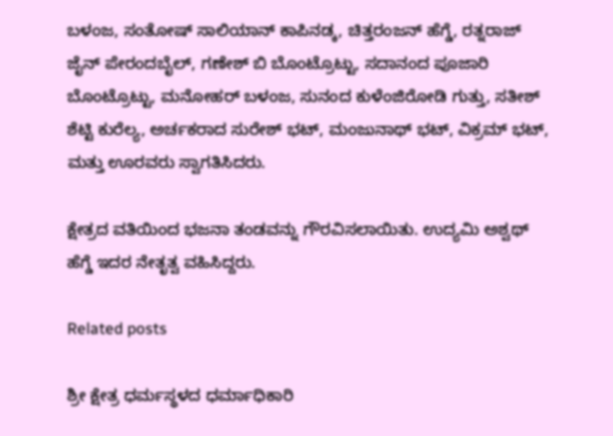ಬಳಂಜ, ಸಂತೋಷ್ ಸಾಲಿಯಾನ್ ಕಾಪಿನಡ್ಕ, ಚಿತ್ತರಂಜನ್ ಹೆಗ್ಡೆ, ರತ್ನರಾಜ್ ಜೈನ್ ಪೇರಂದಬೈಲ್, ಗಣೇಶ್ ಬಿ ಬೊಂಟ್ರೊಟ್ಟು, ಸದಾನಂದ ಪೂಜಾರಿ ಬೊಂಟ್ರೊಟ್ಟು, ಮನೋಹರ್ ಬಳಂಜ, ಸುನಂದ ಕುಳೆಂಜಿರೋಡಿ ಗುತ್ತು, ಸತೀಶ್ ಶೆಟ್ಟಿ ಕುರೆಲ್ಯ, ಅರ್ಚಕರಾದ ಸುರೇಶ್ ಭಟ್, ಮಂಜುನಾಥ್ ಭಟ್, ವಿಕ್ರಮ್ ಭಟ್, ಮತ್ತು ಊರವರು ಸ್ವಾಗತಿಸಿದರು.

ಕ್ಷೇತ್ರದ ವತಿಯಿಂದ ಭಜನಾ ತಂಡವನ್ನು ಗೌರವಿಸಲಾಯಿತು. ಉದ್ಯಮಿ ಅಶ್ವಥ್ ಹೆಗ್ಡೆ ಇದರ ನೇತೃತ್ವ ವಹಿಸಿದ್ದರು.

Related posts

ಶ್ರೀ ಕ್ಷೇತ್ರ ಧರ್ಮಸ್ಥಳದ ಧರ್ಮಾಧಿಕಾರಿ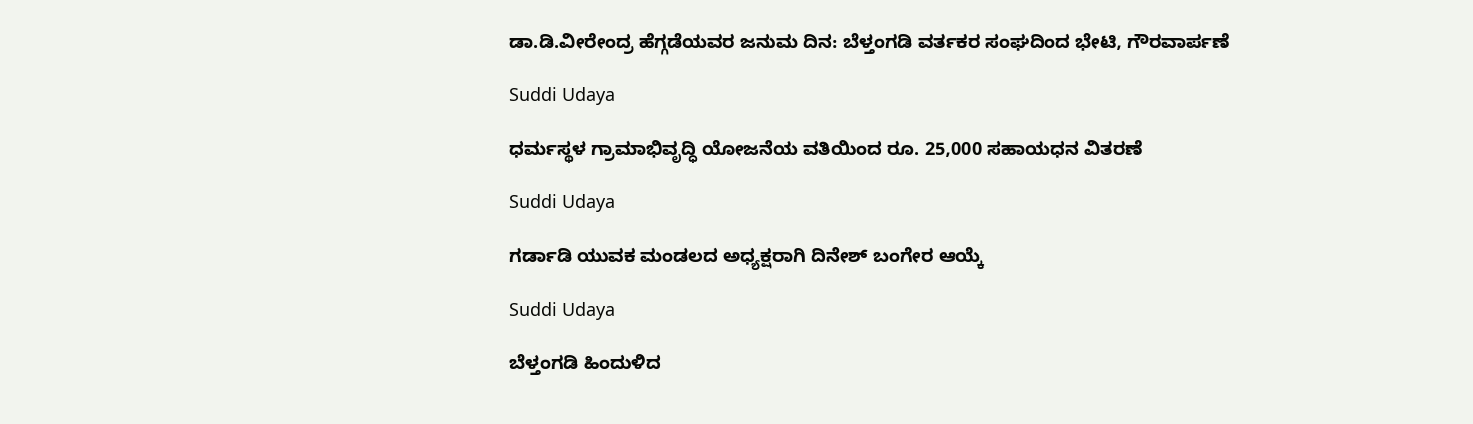ಡಾ.ಡಿ.ವೀರೇಂದ್ರ ಹೆಗ್ಗಡೆಯವರ ಜನುಮ ದಿನ: ಬೆಳ್ತಂಗಡಿ ವರ್ತಕರ ಸಂಘದಿಂದ ಭೇಟಿ, ಗೌರವಾರ್ಪಣೆ

Suddi Udaya

ಧರ್ಮಸ್ಥಳ ಗ್ರಾಮಾಭಿವೃದ್ಧಿ ಯೋಜನೆಯ ವತಿಯಿಂದ ರೂ. 25,000 ಸಹಾಯಧನ ವಿತರಣೆ

Suddi Udaya

ಗರ್ಡಾಡಿ ಯುವಕ ಮಂಡಲದ ಅಧ್ಯಕ್ಷರಾಗಿ ದಿನೇಶ್ ಬಂಗೇರ ಆಯ್ಕೆ

Suddi Udaya

ಬೆಳ್ತಂಗಡಿ‌ ಹಿಂದುಳಿದ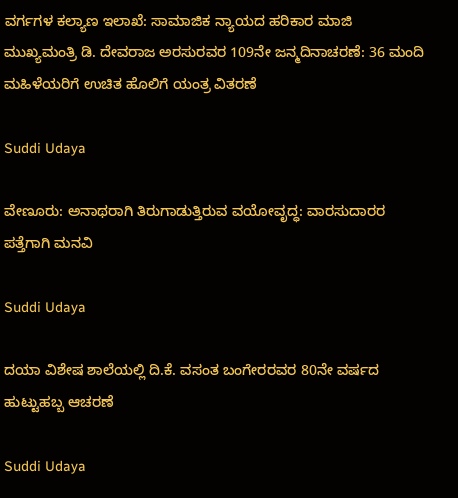ವರ್ಗಗಳ ಕಲ್ಯಾಣ ಇಲಾಖೆ: ಸಾಮಾಜಿಕ ನ್ಯಾಯದ ಹರಿಕಾರ ಮಾಜಿ ಮುಖ್ಯಮಂತ್ರಿ ಡಿ. ದೇವರಾಜ ಅರಸುರವರ 109ನೇ ಜನ್ಮದಿನಾಚರಣೆ: 36 ಮಂದಿ ಮಹಿಳೆಯರಿಗೆ ಉಚಿತ ಹೊಲಿಗೆ ಯಂತ್ರ ವಿತರಣೆ

Suddi Udaya

ವೇಣೂರು: ಅನಾಥರಾಗಿ ತಿರುಗಾಡುತ್ತಿರುವ ವಯೋವೃದ್ಧ: ವಾರಸುದಾರರ ಪತ್ತೆಗಾಗಿ ಮನವಿ

Suddi Udaya

ದಯಾ ವಿಶೇಷ ಶಾಲೆಯಲ್ಲಿ ದಿ.ಕೆ. ವಸಂತ ಬಂಗೇರರವರ 80ನೇ ವರ್ಷದ ಹುಟ್ಟುಹಬ್ಬ ಆಚರಣೆ

Suddi Udaya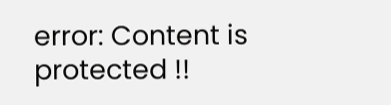error: Content is protected !!